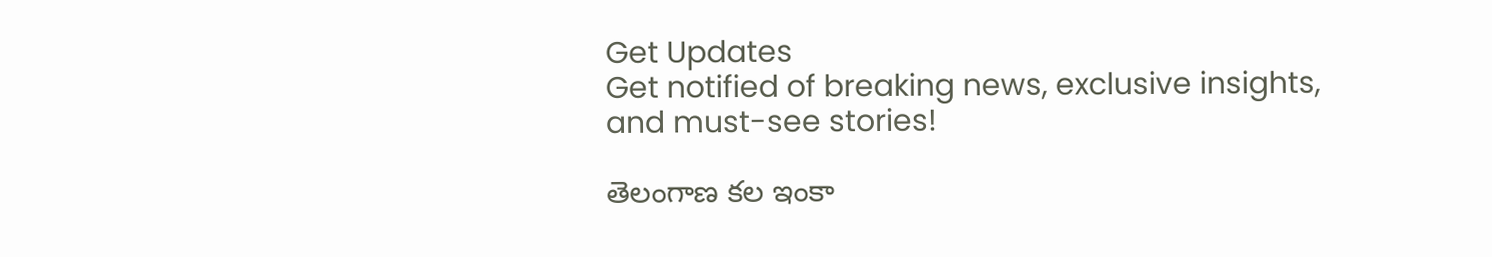Get Updates
Get notified of breaking news, exclusive insights, and must-see stories!

తెలంగాణ కల ఇంకా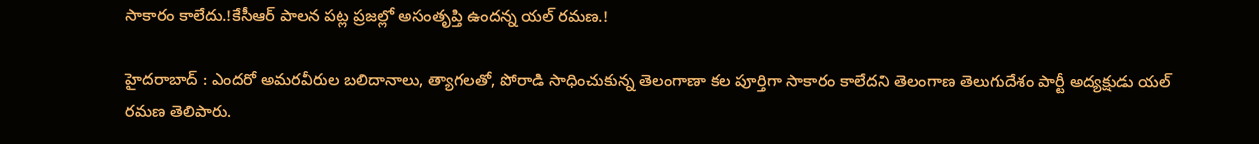సాకారం కాలేదు.!కేసీఆర్ పాలన పట్ల ప్రజల్లో అసంతృప్తి ఉందన్న యల్ రమణ.!

హైదరాబాద్ : ఎందరో అమరవీరుల బలిదానాలు, త్యాగలతో, పోరాడి సాధించుకున్న తెలంగాణా కల పూర్తిగా సాకారం కాలేదని తెలంగాణ తెలుగుదేశం పార్టీ అద్యక్షుడు యల్ రమణ తెలిపారు.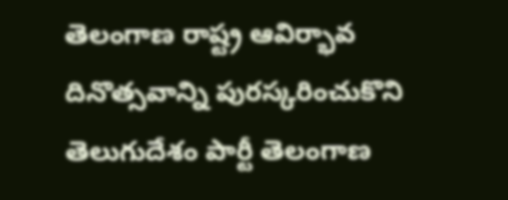తెలంగాణ రాష్ట్ర ఆవిర్భావ దినొత్సవాన్ని పురస్కరించుకొని తెలుగుదేశం పార్టీ తెలంగాణ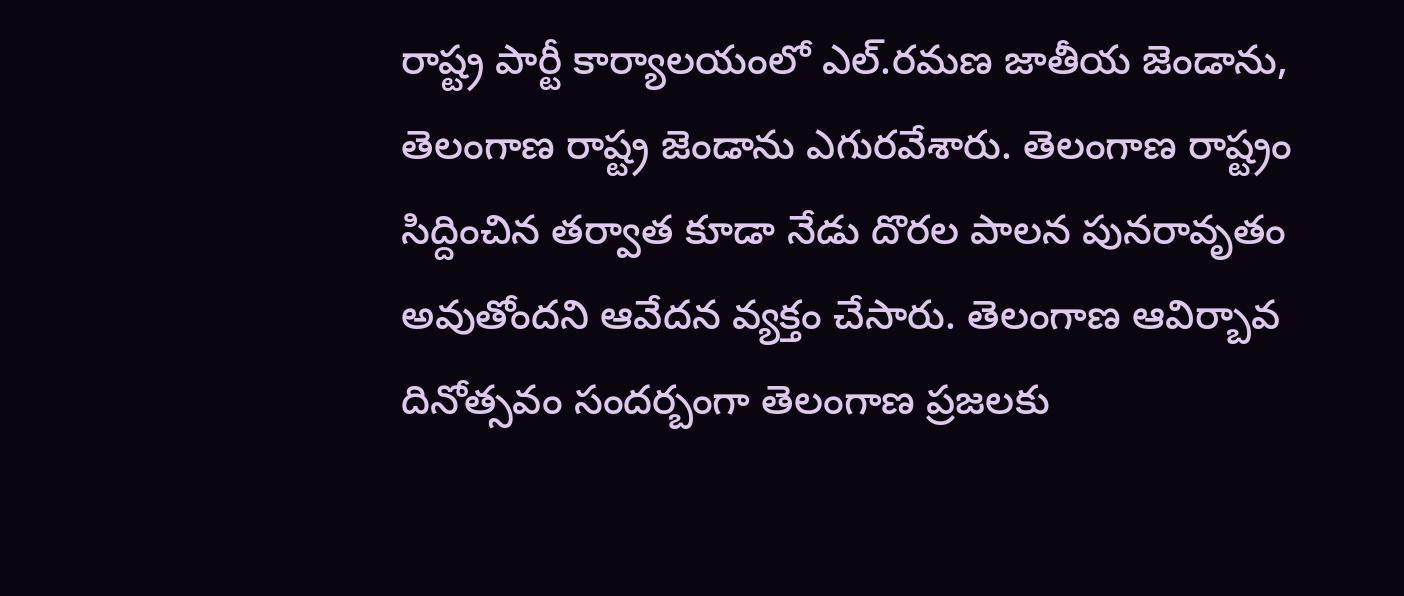రాష్ట్ర పార్టీ కార్యాలయంలో ఎల్.రమణ జాతీయ జెండాను, తెలంగాణ రాష్ట్ర జెండాను ఎగురవేశారు. తెలంగాణ రాష్ట్రం సిద్దించిన తర్వాత కూడా నేడు దొరల పాలన పునరావృతం అవుతోందని ఆవేదన వ్యక్తం చేసారు. తెలంగాణ ఆవిర్బావ దినోత్సవం సందర్బంగా తెలంగాణ ప్రజలకు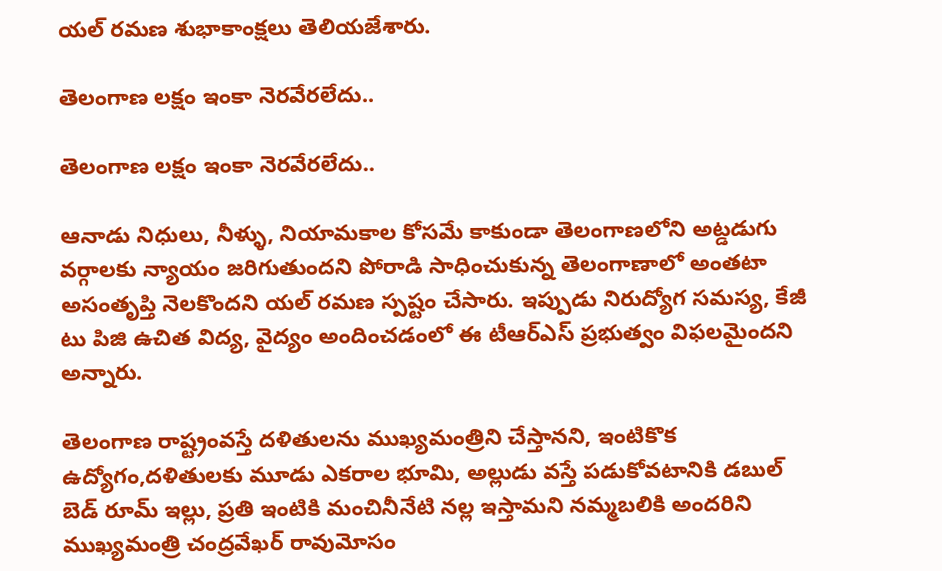యల్ రమణ శుభాకాంక్షలు తెలియజేశారు.

తెలంగాణ లక్షం ఇంకా నెరవేరలేదు..

తెలంగాణ లక్షం ఇంకా నెరవేరలేదు..

ఆనాడు నిధులు, నీళ్ళు, నియామకాల కోసమే కాకుండా తెలంగాణలోని అట్డడుగు వర్గాలకు న్యాయం జరిగుతుందని పోరాడి సాధించుకున్న తెలంగాణాలో అంతటా అసంతృప్తి నెలకొందని యల్ రమణ స్పష్టం చేసారు. ఇప్పుడు నిరుద్యోగ సమస్య, కేజీ టు పిజి ఉచిత విద్య, వైద్యం అందించడంలో ఈ టీఆర్ఎస్ ప్రభుత్వం విఫలమైందని అన్నారు.

తెలంగాణ రాష్ట్రంవస్తే దళితులను ముఖ్యమంత్రిని చేస్తానని, ఇంటికొక ఉద్యోగం,దళితులకు మూడు ఎకరాల భూమి, అల్లుడు వస్తే పడుకోవటానికి డబుల్ బెడ్ రూమ్ ఇల్లు, ప్రతి ఇంటికి మంచినీనేటి నల్ల ఇస్తామని నమ్మబలికి అందరిని ముఖ్యమంత్రి చంద్రవేఖర్ రావుమోసం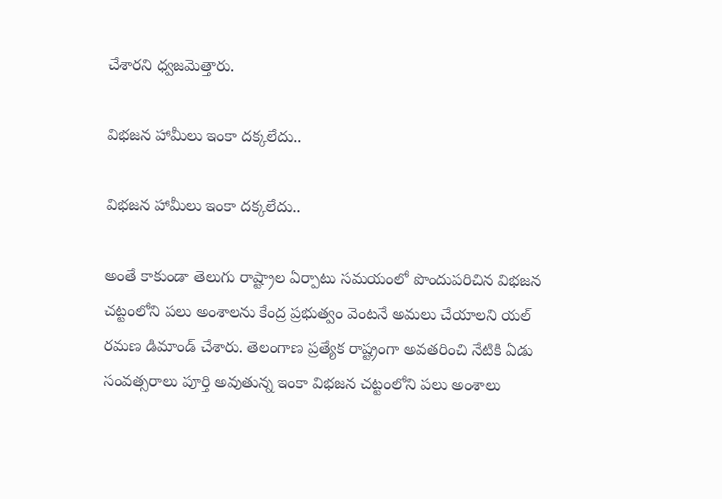చేశారని ధ్వజమెత్తారు.

విభజన హామీలు ఇంకా దక్కలేదు..

విభజన హామీలు ఇంకా దక్కలేదు..

అంతే కాకుండా తెలుగు రాష్ట్రాల ఏర్పాటు సమయంలో పొందుపరిచిన విభజన చట్టంలోని పలు అంశాలను కేంద్ర ప్రభుత్వం వెంటనే అమలు చేయాలని యల్ రమణ డిమాండ్ చేశారు. తెలంగాణ ప్రత్యేక రాష్ట్రంగా అవతరించి నేటికి ఏడు సంవత్సరాలు పూర్తి అవుతున్న ఇంకా విభజన చట్టంలోని పలు అంశాలు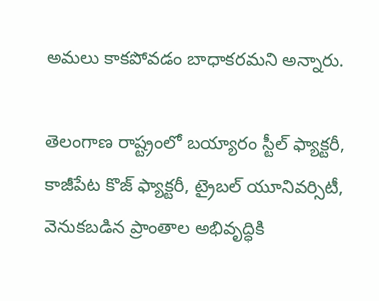అమలు కాకపోవడం బాధాకరమని అన్నారు.

తెలంగాణ రాష్ట్రంలో బయ్యారం స్టీల్ ఫ్యాక్టరీ, కాజీపేట కొజ్ ఫ్యాక్టరీ, ట్రైబల్ యూనివర్సిటీ, వెనుకబడిన ప్రాంతాల అభివృద్ధికి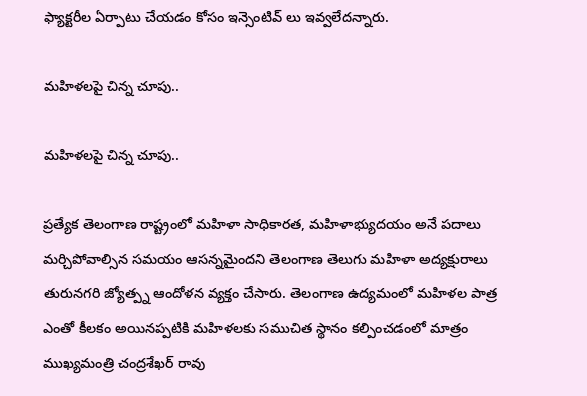ఫ్యాక్టరీల ఏర్పాటు చేయడం కోసం ఇన్సెంటివ్ లు ఇవ్వలేదన్నారు.

మహిళలపై చిన్న చూపు..

మహిళలపై చిన్న చూపు..

ప్రత్యేక తెలంగాణ రాష్ట్రంలో మహిళా సాధికారత, మహిళాభ్యుదయం అనే పదాలు మర్చిపోవాల్సిన సమయం ఆసన్నమైందని తెలంగాణ తెలుగు మహిళా అద్యక్షురాలు తురునగరి జ్యోత్ప్న ఆందోళన వ్యక్తం చేసారు. తెలంగాణ ఉద్యమంలో మహిళల పాత్ర ఎంతో కీలకం అయినప్పటికి మహిళలకు సముచిత స్థానం కల్పించడంలో మాత్రం ముఖ్యమంత్రి చంద్రశేఖర్ రావు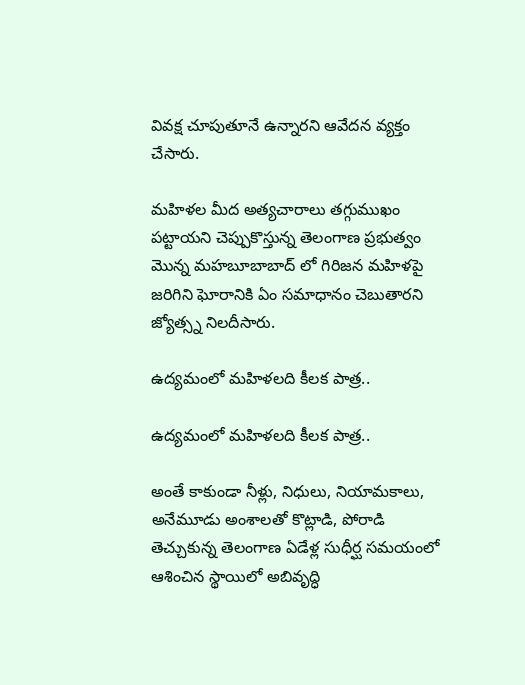వివక్ష చూపుతూనే ఉన్నారని ఆవేదన వ్యక్తం చేసారు.

మహిళల మీద అత్యచారాలు తగ్గుముఖం పట్టాయని చెప్పుకొస్తున్న తెలంగాణ ప్రభుత్వం మొన్న మహబూబాబాద్ లో గిరిజన మహిళపై జరిగిని ఘోరానికి ఏం సమాధానం చెబుతారని జ్యోత్స్న నిలదీసారు.

ఉద్యమంలో మహిళలది కీలక పాత్ర..

ఉద్యమంలో మహిళలది కీలక పాత్ర..

అంతే కాకుండా నీళ్లు, నిధులు, నియామకాలు, అనేమూడు అంశాలతో కొట్లాడి, పోరాడి తెచ్చుకున్న తెలంగాణ ఏడేళ్ల సుధీర్ఘ సమయంలో ఆశించిన స్థాయిలో అబివృద్ధి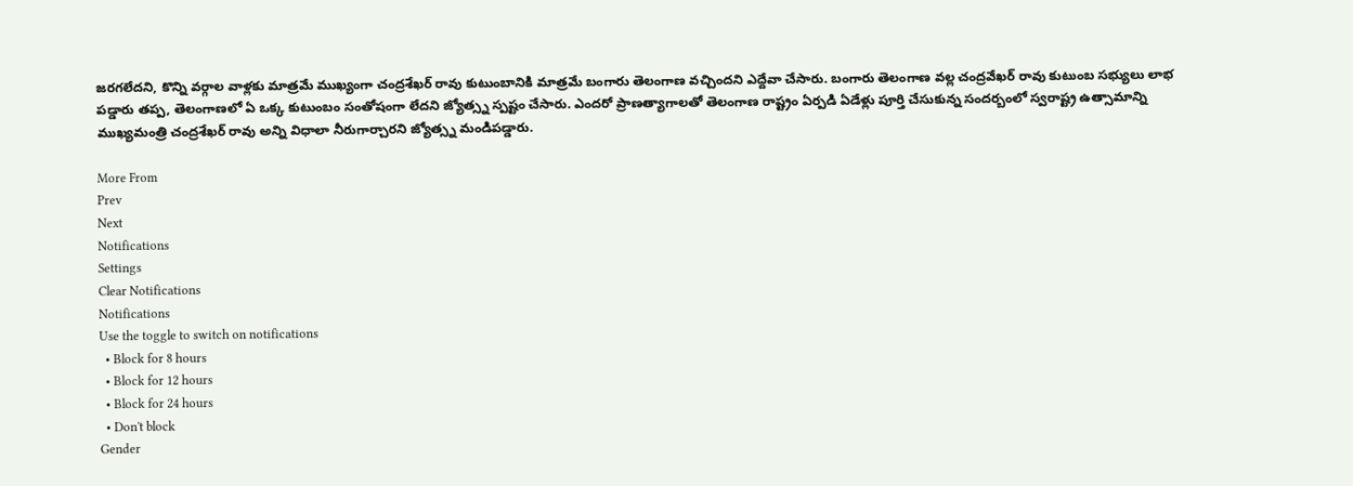జరగలేదని, కొన్ని వర్గాల వాళ్లకు మాత్రమే ముఖ్యంగా చంద్రశేఖర్ రావు కుటుంబానికి మాత్రమే బంగారు తెలంగాణ వచ్చిందని ఎద్దేవా చేసారు. బంగారు తెలంగాణ వల్ల చంద్రవేఖర్ రావు కుటుంబ సభ్యులు లాభ పడ్డారు తప్ప, తెలంగాణలో ఏ ఒక్క కుటుంబం సంతోషంగా లేదని జ్యోత్స్న స్పష్టం చేసారు. ఎందరో ప్రాణత్యాగాలతో తెలంగాణ రాష్ట్రం ఏర్పడి ఏడేళ్లు పూర్తి చేసుకున్న సందర్బంలో స్వరాష్ట్ర ఉత్సామాన్ని ముఖ్యమంత్రి చంద్రశేఖర్ రావు అన్ని విధాలా నీరుగార్చారని జ్యోత్స్న మండిపడ్డారు.

More From
Prev
Next
Notifications
Settings
Clear Notifications
Notifications
Use the toggle to switch on notifications
  • Block for 8 hours
  • Block for 12 hours
  • Block for 24 hours
  • Don't block
Gender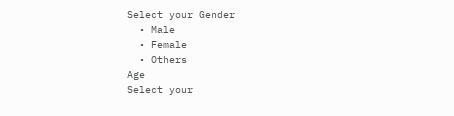Select your Gender
  • Male
  • Female
  • Others
Age
Select your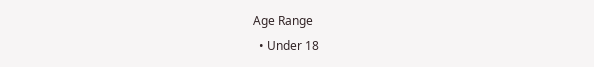Age Range
  • Under 18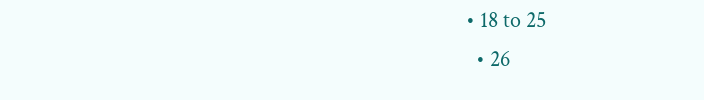• 18 to 25
  • 26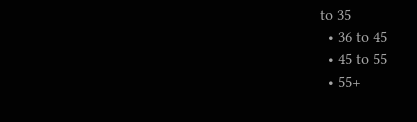to 35
  • 36 to 45
  • 45 to 55
  • 55+